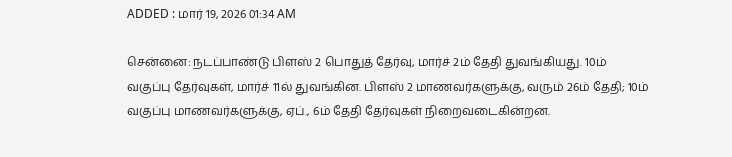ADDED : மார் 19, 2026 01:34 AM

சென்னை: நடப்பாண்டு பிளஸ் 2 பொதுத் தேர்வு, மார்ச் 2ம் தேதி துவங்கியது. 10ம் வகுப்பு தேர்வுகள், மார்ச் 11ல் துவங்கின. பிளஸ் 2 மாணவர்களுக்கு, வரும் 26ம் தேதி; 10ம் வகுப்பு மாணவர்களுக்கு, ஏப்., 6ம் தேதி தேர்வுகள் நிறைவடைகின்றன.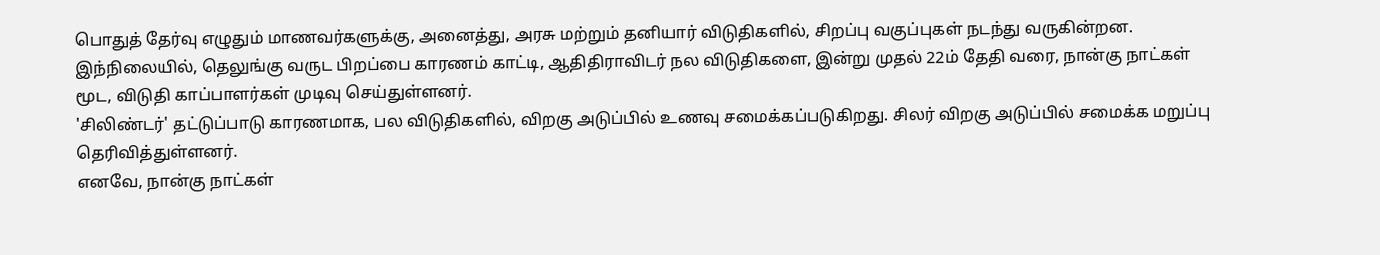பொதுத் தேர்வு எழுதும் மாணவர்களுக்கு, அனைத்து, அரசு மற்றும் தனியார் விடுதிகளில், சிறப்பு வகுப்புகள் நடந்து வருகின்றன.
இந்நிலையில், தெலுங்கு வருட பிறப்பை காரணம் காட்டி, ஆதிதிராவிடர் நல விடுதிகளை, இன்று முதல் 22ம் தேதி வரை, நான்கு நாட்கள் மூட, விடுதி காப்பாளர்கள் முடிவு செய்துள்ளனர்.
'சிலிண்டர்' தட்டுப்பாடு காரணமாக, பல விடுதிகளில், விறகு அடுப்பில் உணவு சமைக்கப்படுகிறது. சிலர் விறகு அடுப்பில் சமைக்க மறுப்பு தெரிவித்துள்ளனர்.
எனவே, நான்கு நாட்கள்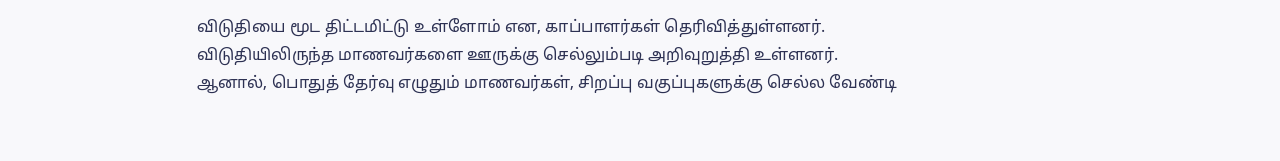விடுதியை மூட திட்டமிட்டு உள்ளோம் என, காப்பாளர்கள் தெரிவித்துள்ளனர். விடுதியிலிருந்த மாணவர்களை ஊருக்கு செல்லும்படி அறிவுறுத்தி உள்ளனர்.
ஆனால், பொதுத் தேர்வு எழுதும் மாணவர்கள், சிறப்பு வகுப்புகளுக்கு செல்ல வேண்டி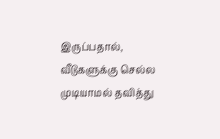இருப்பதால், வீடுகளுக்கு செல்ல முடியாமல் தவித்து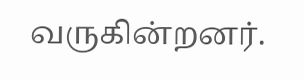வருகின்றனர்.